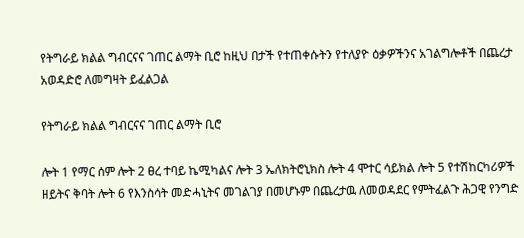የትግራይ ክልል ግብርናና ገጠር ልማት ቢሮ ከዚህ በታች የተጠቀሱትን የተለያዮ ዕቃዎችንና አገልግሎቶች በጨረታ አወዳድሮ ለመግዛት ይፈልጋል

የትግራይ ክልል ግብርናና ገጠር ልማት ቢሮ

ሎት 1 የማር ሰም ሎት 2 ፀረ ተባይ ኬሚካልና ሎት 3 ኤለክትሮኒክስ ሎት 4 ሞተር ሳይክል ሎት 5 የተሽከርካሪዎች ዘይትና ቅባት ሎት 6 የእንስሳት መድሓኒትና መገልገያ በመሆኑም በጨረታዉ ለመወዳደር የምትፈልጉ ሕጋዊ የንግድ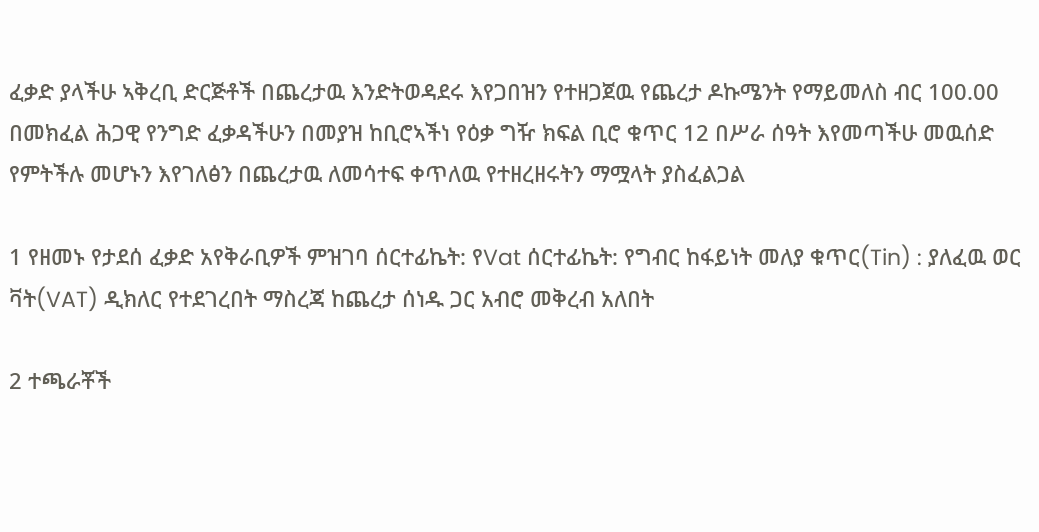ፈቃድ ያላችሁ ኣቅረቢ ድርጅቶች በጨረታዉ እንድትወዳደሩ እየጋበዝን የተዘጋጀዉ የጨረታ ዶኩሜንት የማይመለስ ብር 100.00 በመክፈል ሕጋዊ የንግድ ፈቃዳችሁን በመያዝ ከቢሮኣችነ የዕቃ ግዥ ክፍል ቢሮ ቁጥር 12 በሥራ ሰዓት እየመጣችሁ መዉሰድ የምትችሉ መሆኑን እየገለፅን በጨረታዉ ለመሳተፍ ቀጥለዉ የተዘረዘሩትን ማሟላት ያስፈልጋል

1 የዘመኑ የታደሰ ፈቃድ አየቅራቢዎች ምዝገባ ሰርተፊኬት: የVat ሰርተፊኬት: የግብር ከፋይነት መለያ ቁጥር(Tin) : ያለፈዉ ወር ቫት(VAT) ዲክለር የተደገረበት ማስረጃ ከጨረታ ሰነዱ ጋር አብሮ መቅረብ አለበት

2 ተጫራቾች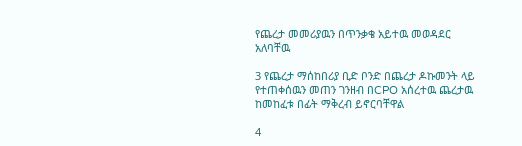የጨረታ መመሪያዉን በጥንቃቄ አይተዉ መወዳደር አለባቸዉ

3 የጨረታ ማሰከበሪያ ቢድ ቦንድ በጨረታ ዶኩመንት ላይ የተጠቀሰዉን መጠን ገንዘብ በCPO አሰረተዉ ጨረታዉ ከመከፈቱ በፊት ማቅረብ ይኖርባቸዋል

4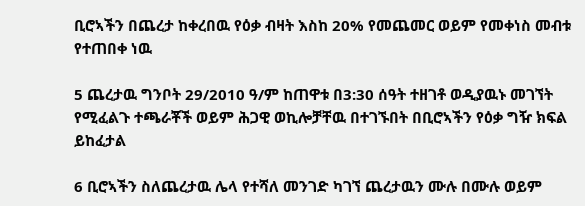ቢሮኣችን በጨረታ ከቀረበዉ የዕቃ ብዛት እስከ 20% የመጨመር ወይም የመቀነስ መብቱ የተጠበቀ ነዉ

5 ጨረታዉ ግንቦት 29/2010 ዓ/ም ከጠዋቱ በ3:30 ሰዓት ተዘገቶ ወዲያዉኑ መገኘት የሚፈልጉ ተጫራቾች ወይም ሕጋዊ ወኪሎቻቸዉ በተገኙበት በቢሮኣችን የዕቃ ግዥ ክፍል ይከፈታል

6 ቢሮኣችን ስለጨረታዉ ሌላ የተሻለ መንገድ ካገኘ ጨረታዉን ሙሉ በሙሉ ወይም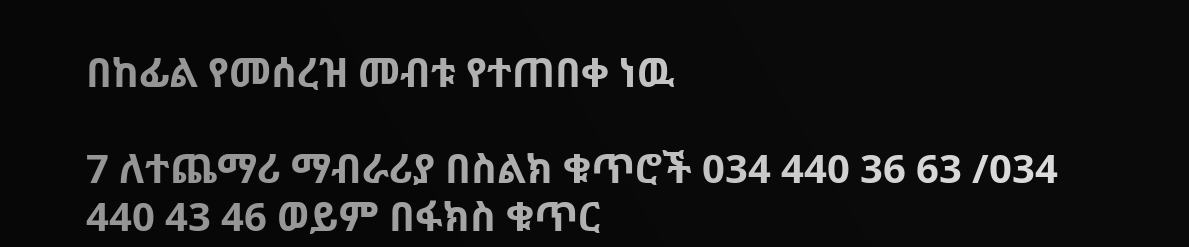በከፊል የመሰረዝ መብቱ የተጠበቀ ነዉ

7 ለተጨማሪ ማብራሪያ በስልክ ቁጥሮች 034 440 36 63 /034 440 43 46 ወይም በፋክስ ቁጥር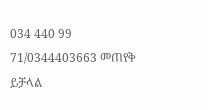034 440 99 71/0344403663 መጠየቅ ይቻላል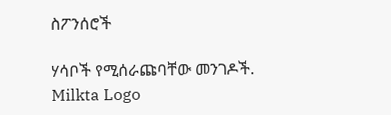ስፖንሰሮች

ሃሳቦች የሚሰራጩባቸው መንገዶች.
Milkta Logo